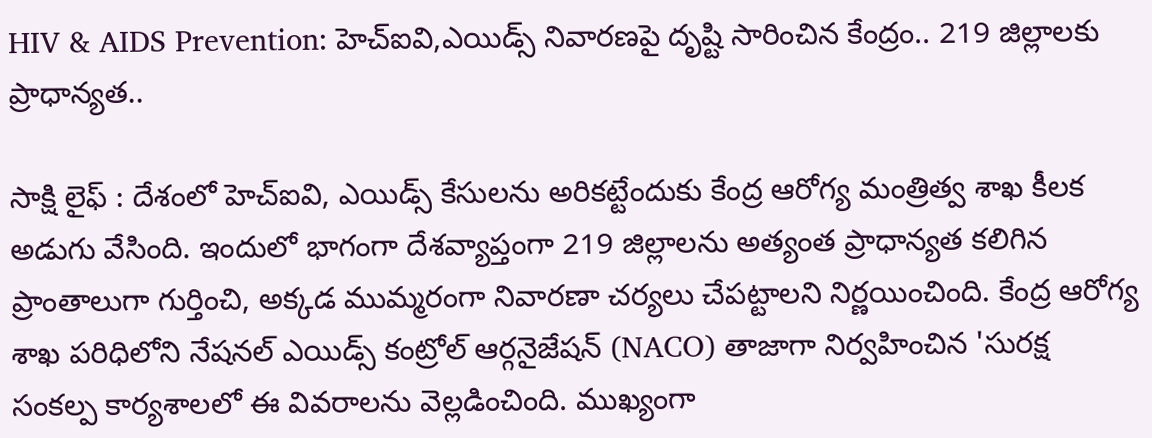HIV & AIDS Prevention: హెచ్ఐవి,ఎయిడ్స్ నివారణపై దృష్టి సారించిన కేంద్రం.. 219 జిల్లాలకు ప్రాధాన్యత..

సాక్షి లైఫ్ : దేశంలో హెచ్ఐవి, ఎయిడ్స్ కేసులను అరికట్టేందుకు కేంద్ర ఆరోగ్య మంత్రిత్వ శాఖ కీలక అడుగు వేసింది. ఇందులో భాగంగా దేశవ్యాప్తంగా 219 జిల్లాలను అత్యంత ప్రాధాన్యత కలిగిన ప్రాంతాలుగా గుర్తించి, అక్కడ ముమ్మరంగా నివారణా చర్యలు చేపట్టాలని నిర్ణయించింది. కేంద్ర ఆరోగ్య శాఖ పరిధిలోని నేషనల్ ఎయిడ్స్ కంట్రోల్ ఆర్గనైజేషన్ (NACO) తాజాగా నిర్వహించిన 'సురక్ష సంకల్ప కార్యశాలలో ఈ వివరాలను వెల్లడించింది. ముఖ్యంగా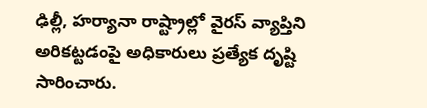ఢిల్లీ, హర్యానా రాష్ట్రాల్లో వైరస్ వ్యాప్తిని అరికట్టడంపై అధికారులు ప్రత్యేక దృష్టి సారించారు.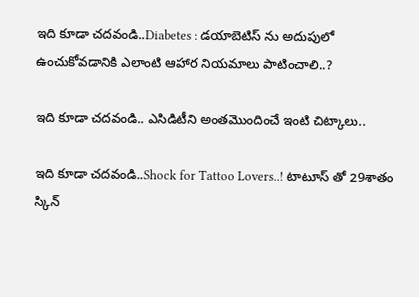ఇది కూడా చదవండి..Diabetes : డయాబెటిస్ ను అదుపులో ఉంచుకోవడానికి ఎలాంటి ఆహార నియమాలు పాటించాలి..?

ఇది కూడా చదవండి.. ఎసిడిటీని అంతమొందించే ఇంటి చిట్కాలు..

ఇది కూడా చదవండి..Shock for Tattoo Lovers..! టాటూస్ తో 29శాతం స్కిన్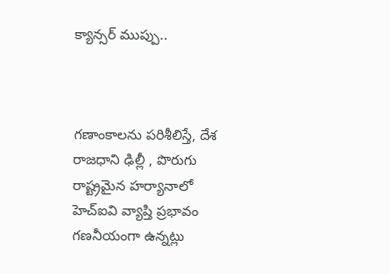క్యాన్సర్ ముప్పు..



గణాంకాలను పరిశీలిస్తే, దేశ రాజధాని ఢిల్లీ , పొరుగు రాష్ట్రమైన హర్యానాలో  హెచ్ఐవి వ్యాప్తి ప్రభావం గణనీయంగా ఉన్నట్లు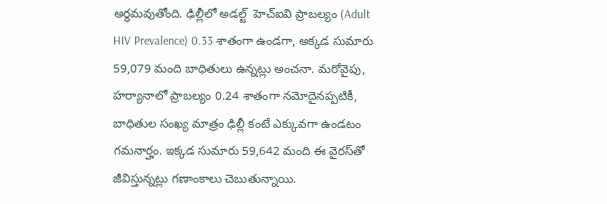అర్థమవుతోంది. ఢిల్లీలో అడల్ట్  హెచ్ఐవి ప్రాబల్యం (Adult HIV Prevalence) 0.33 శాతంగా ఉండగా, అక్కడ సుమారు 59,079 మంది బాధితులు ఉన్నట్లు అంచనా. మరోవైపు, హర్యానాలో ప్రాబల్యం 0.24 శాతంగా నమోదైనప్పటికీ, బాధితుల సంఖ్య మాత్రం ఢిల్లీ కంటే ఎక్కువగా ఉండటం గమనార్హం. ఇక్కడ సుమారు 59,642 మంది ఈ వైరస్‌తో జీవిస్తున్నట్లు గణాంకాలు చెబుతున్నాయి.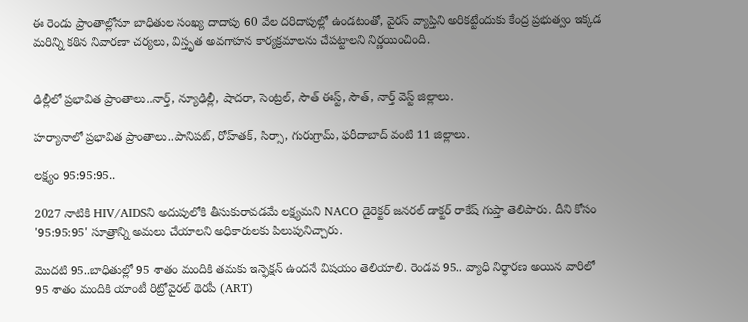ఈ రెండు ప్రాంతాల్లోనూ బాధితుల సంఖ్య దాదాపు 60 వేల దరిదాపుల్లో ఉండటంతో, వైరస్ వ్యాప్తిని అరికట్టేందుకు కేంద్ర ప్రభుత్వం ఇక్కడ మరిన్ని కఠిన నివారణా చర్యలు, విస్తృత అవగాహన కార్యక్రమాలను చేపట్టాలని నిర్ణయించింది.


ఢిల్లీలో ప్రభావిత ప్రాంతాలు..నార్త్, న్యూఢిల్లీ, షాదరా, సెంట్రల్, సౌత్ ఈస్ట్, సౌత్, నార్త్ వెస్ట్ జిల్లాలు.

హర్యానాలో ప్రభావిత ప్రాంతాలు..పానిపట్, రోహ్‌తక్, సిర్సా, గురుగ్రామ్, ఫరీదాబాద్ వంటి 11 జిల్లాలు.

లక్ష్యం 95:95:95..

2027 నాటికి HIV/AIDSని అదుపులోకి తీసుకురావడమే లక్ష్యమని NACO డైరెక్టర్ జనరల్ డాక్టర్ రాకేష్ గుప్తా తెలిపారు. దీని కోసం '95:95:95' సూత్రాన్ని అమలు చేయాలని అధికారులకు పిలుపునిచ్చారు.

మొదటి 95..బాధితుల్లో 95 శాతం మందికి తమకు ఇన్ఫెక్షన్ ఉందనే విషయం తెలియాలి. రెండవ 95.. వ్యాధి నిర్ధారణ అయిన వారిలో 95 శాతం మందికి యాంటీ రిట్రోవైరల్ థెరపీ (ART)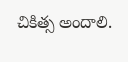చికిత్స అందాలి.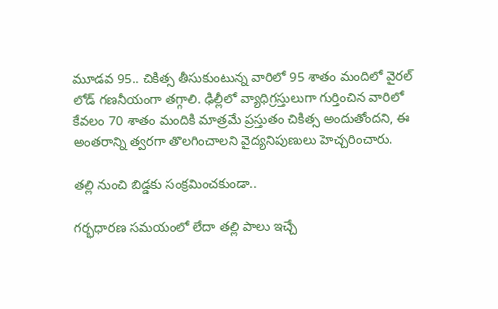మూడవ 95.. చికిత్స తీసుకుంటున్న వారిలో 95 శాతం మందిలో వైరల్ లోడ్ గణనీయంగా తగ్గాలి. ఢిల్లీలో వ్యాధిగ్రస్తులుగా గుర్తించిన వారిలో కేవలం 70 శాతం మందికి మాత్రమే ప్రస్తుతం చికిత్స అందుతోందని, ఈ అంతరాన్ని త్వరగా తొలగించాలని వైద్యనిపుణులు హెచ్చరించారు.

తల్లి నుంచి బిడ్డకు సంక్రమించకుండా..

గర్భధారణ సమయంలో లేదా తల్లి పాలు ఇచ్చే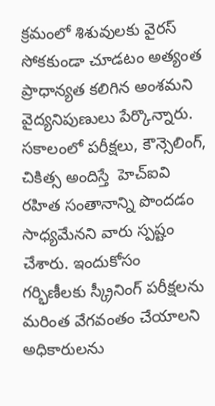క్రమంలో శిశువులకు వైరస్ సోకకుండా చూడటం అత్యంత ప్రాధాన్యత కలిగిన అంశమని వైద్యనిపుణులు పేర్కొన్నారు. సకాలంలో పరీక్షలు, కౌన్సెలింగ్, చికిత్స అందిస్తే  హెచ్ఐవి రహిత సంతానాన్ని పొందడం సాధ్యమేనని వారు స్పష్టం చేశారు. ఇందుకోసం గర్భిణీలకు స్క్రీనింగ్ పరీక్షలను మరింత వేగవంతం చేయాలని అధికారులను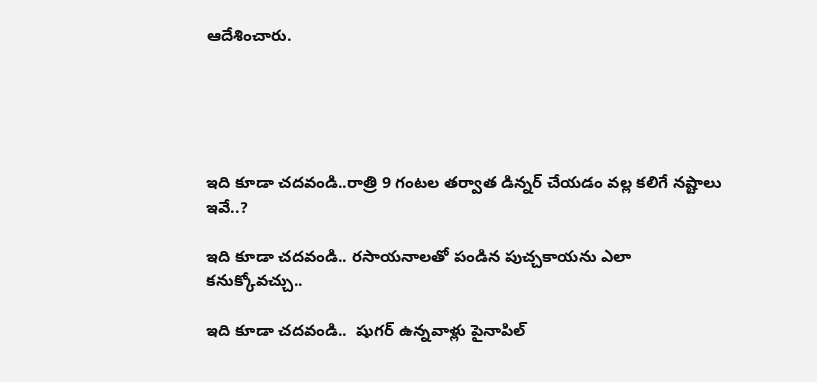ఆదేశించారు.





ఇది కూడా చదవండి..రాత్రి 9 గంటల తర్వాత డిన్నర్ చేయడం వల్ల కలిగే నష్టాలు ఇవే..?

ఇది కూడా చదవండి.. రసాయనాలతో పండిన పుచ్చకాయను ఎలా కనుక్కోవచ్చు..

ఇది కూడా చదవండి..  షుగర్ ఉన్నవాళ్లు పైనాపిల్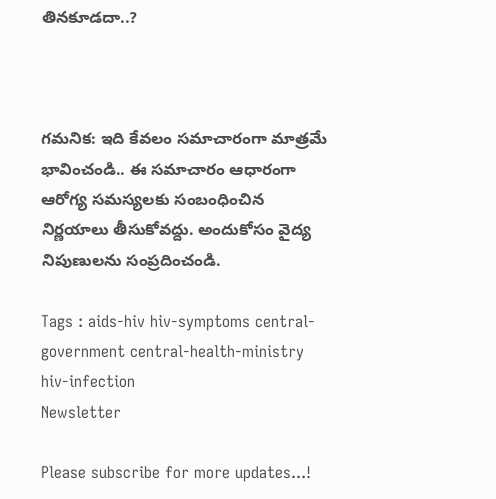తినకూడదా..?



గమనిక: ఇది కేవలం సమాచారంగా మాత్రమే భావించండి.. ఈ సమాచారం ఆధారంగా ఆరోగ్య సమస్యలకు సంబంధించిన నిర్ణయాలు తీసుకోవద్దు. అందుకోసం వైద్య నిపుణులను సంప్రదించండి.

Tags : aids-hiv hiv-symptoms central-government central-health-ministry hiv-infection
Newsletter

Please subscribe for more updates...!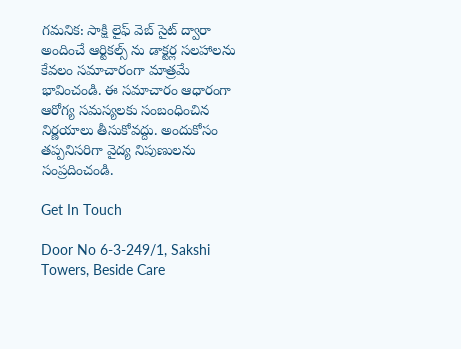గమనిక: సాక్షి లైఫ్ వెబ్ సైట్ ద్వారా అందించే ఆర్టికల్స్ ను డాక్టర్ల సలహాలను కేవలం సమాచారంగా మాత్రమే భావించండి. ఈ సమాచారం ఆధారంగా ఆరోగ్య సమస్యలకు సంబంధించిన నిర్ణయాలు తీసుకోవద్దు. అందుకోసం తప్పనిసరిగా వైద్య నిపుణులను సంప్రదించండి.

Get In Touch

Door No 6-3-249/1, Sakshi Towers, Beside Care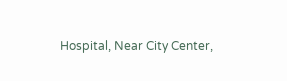Hospital, Near City Center,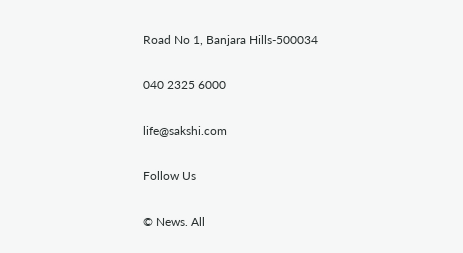Road No 1, Banjara Hills-500034

040 2325 6000

life@sakshi.com

Follow Us

© News. All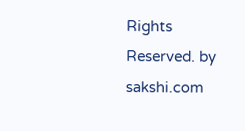Rights Reserved. by sakshi.com